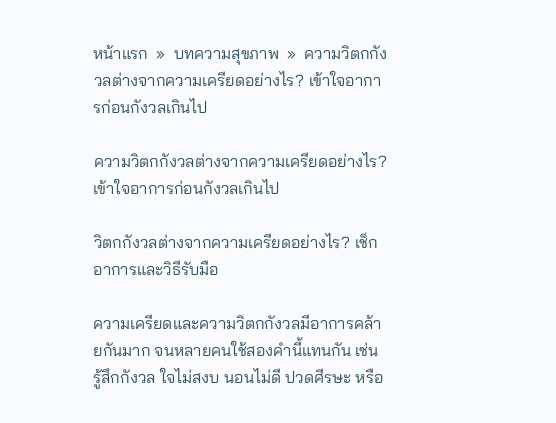หน้าแรก  »  บทความสุขภาพ  »  ความวิตกกังวลต่างจากความเครียดอย่างไร? เข้าใจอาการก่อนกังวลเกินไป

ความวิตกกังวลต่างจากความเครียดอย่างไร? เข้าใจอาการก่อนกังวลเกินไป

วิตกกังวลต่างจากความเครียดอย่างไร? เช็กอาการและวิธีรับมือ

ความเครียดและความวิตกกังวลมีอาการคล้ายกันมาก จนหลายคนใช้สองคำนี้แทนกัน เช่น รู้สึกกังวล ใจไม่สงบ นอนไม่ดี ปวดศีรษะ หรือ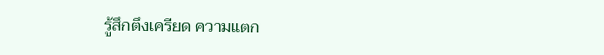รู้สึกตึงเครียด ความแตก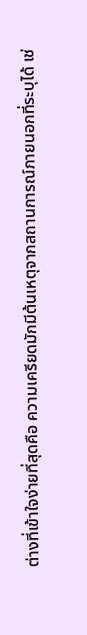ต่างที่เข้าใจง่ายที่สุดคือ ความเครียดมักมีต้นเหตุจากสถานการณ์ภายนอกที่ระบุได้ เช่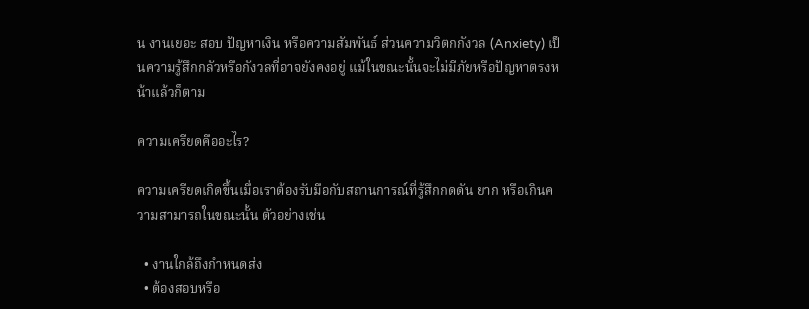น งานเยอะ สอบ ปัญหาเงิน หรือความสัมพันธ์ ส่วนความวิตกกังวล (Anxiety) เป็นความรู้สึกกลัวหรือกังวลที่อาจยังคงอยู่ แม้ในขณะนั้นจะไม่มีภัยหรือปัญหาตรงหน้าแล้วก็ตาม

ความเครียดคืออะไร?

ความเครียดเกิดขึ้นเมื่อเราต้องรับมือกับสถานการณ์ที่รู้สึกกดดัน ยาก หรือเกินความสามารถในขณะนั้น ตัวอย่างเช่น

  • งานใกล้ถึงกำหนดส่ง
  • ต้องสอบหรือ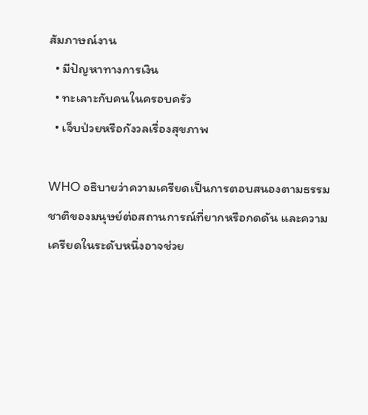สัมภาษณ์งาน
  • มีปัญหาทางการเงิน
  • ทะเลาะกับคนในครอบครัว
  • เจ็บป่วยหรือกังวลเรื่องสุขภาพ

WHO อธิบายว่าความเครียดเป็นการตอบสนองตามธรรมชาติของมนุษย์ต่อสถานการณ์ที่ยากหรือกดดัน และความเครียดในระดับหนึ่งอาจช่วย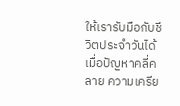ให้เรารับมือกับชีวิตประจำวันได้ เมื่อปัญหาคลี่คลาย ความเครีย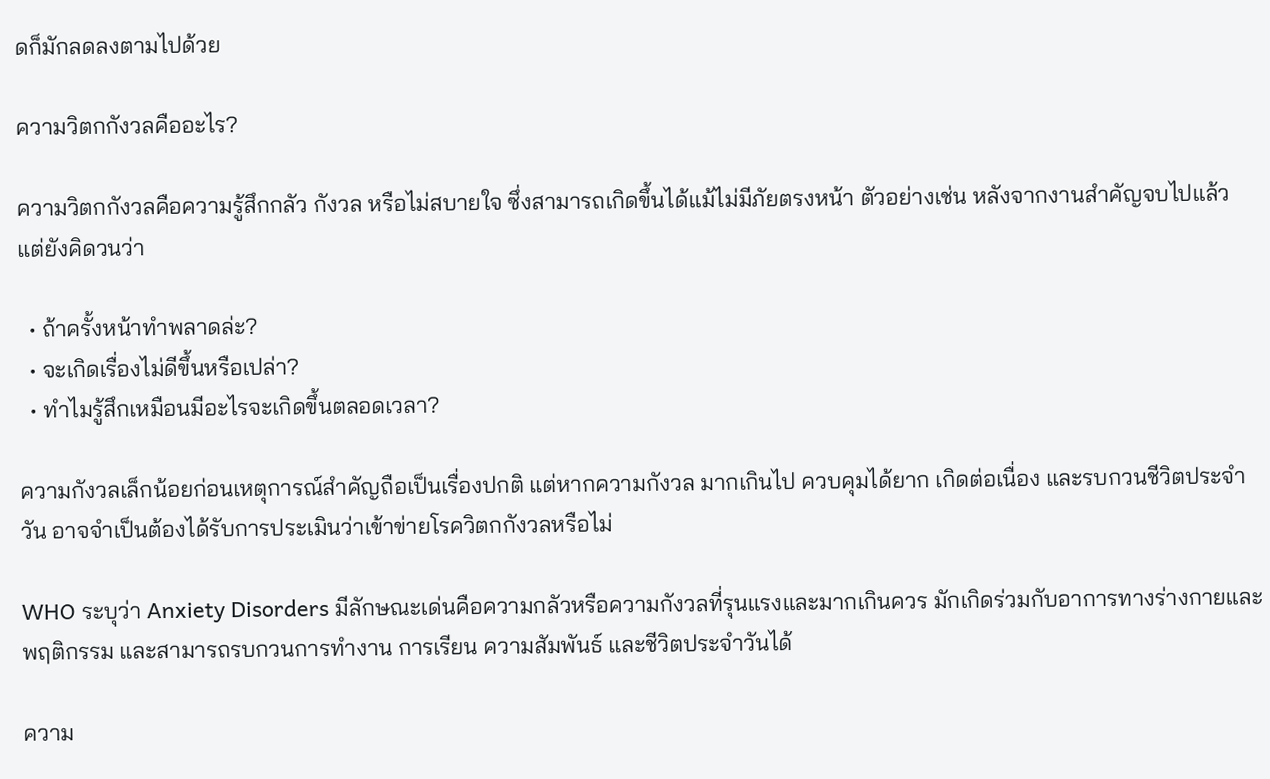ดก็มักลดลงตามไปด้วย

ความวิตกกังวลคืออะไร?

ความวิตกกังวลคือความรู้สึกกลัว กังวล หรือไม่สบายใจ ซึ่งสามารถเกิดขึ้นได้แม้ไม่มีภัยตรงหน้า ตัวอย่างเช่น หลังจากงานสำคัญจบไปแล้ว แต่ยังคิดวนว่า

  • ถ้าครั้งหน้าทำพลาดล่ะ?
  • จะเกิดเรื่องไม่ดีขึ้นหรือเปล่า?
  • ทำไมรู้สึกเหมือนมีอะไรจะเกิดขึ้นตลอดเวลา?

ความกังวลเล็กน้อยก่อนเหตุการณ์สำคัญถือเป็นเรื่องปกติ แต่หากความกังวล มากเกินไป ควบคุมได้ยาก เกิดต่อเนื่อง และรบกวนชีวิตประจำวัน อาจจำเป็นต้องได้รับการประเมินว่าเข้าข่ายโรควิตกกังวลหรือไม่

WHO ระบุว่า Anxiety Disorders มีลักษณะเด่นคือความกลัวหรือความกังวลที่รุนแรงและมากเกินควร มักเกิดร่วมกับอาการทางร่างกายและพฤติกรรม และสามารถรบกวนการทำงาน การเรียน ความสัมพันธ์ และชีวิตประจำวันได้

ความ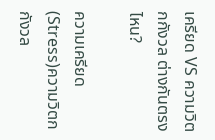เครียด VS ความวิตกกังวล ต่างกันตรงไหน?

ความเครียด (Stress)ความวิตกกังวล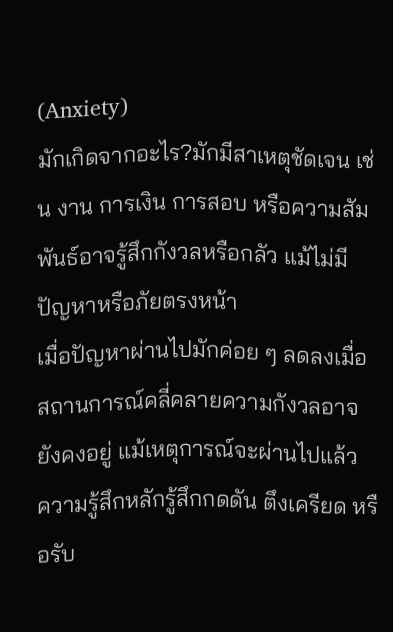(Anxiety)
มักเกิดจากอะไร?มักมีสาเหตุชัดเจน เช่น งาน การเงิน การสอบ หรือความสัมพันธ์อาจรู้สึกกังวลหรือกลัว แม้ไม่มีปัญหาหรือภัยตรงหน้า
เมื่อปัญหาผ่านไปมักค่อย ๆ ลดลงเมื่อสถานการณ์คลี่คลายความกังวลอาจยังคงอยู่ แม้เหตุการณ์จะผ่านไปแล้ว
ความรู้สึกหลักรู้สึกกดดัน ตึงเครียด หรือรับ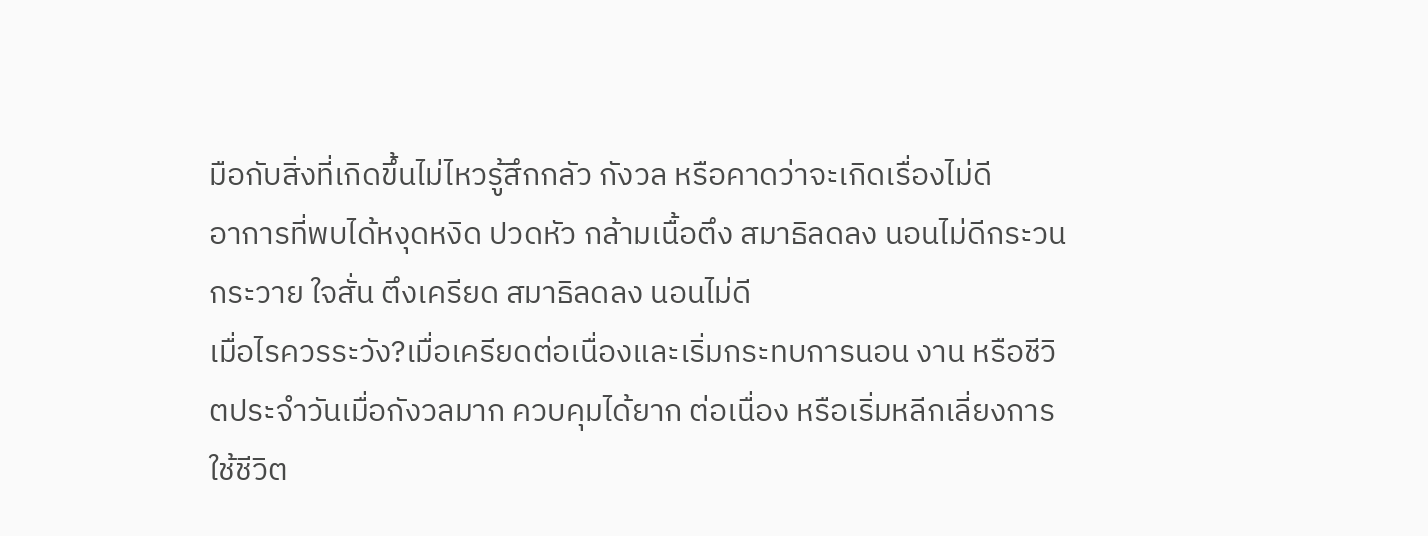มือกับสิ่งที่เกิดขึ้นไม่ไหวรู้สึกกลัว กังวล หรือคาดว่าจะเกิดเรื่องไม่ดี
อาการที่พบได้หงุดหงิด ปวดหัว กล้ามเนื้อตึง สมาธิลดลง นอนไม่ดีกระวนกระวาย ใจสั่น ตึงเครียด สมาธิลดลง นอนไม่ดี
เมื่อไรควรระวัง?เมื่อเครียดต่อเนื่องและเริ่มกระทบการนอน งาน หรือชีวิตประจำวันเมื่อกังวลมาก ควบคุมได้ยาก ต่อเนื่อง หรือเริ่มหลีกเลี่ยงการใช้ชีวิต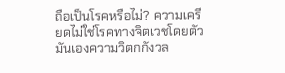ถือเป็นโรคหรือไม่? ความเครียดไม่ใช่โรคทางจิตเวชโดยตัวมันเองความวิตกกังวล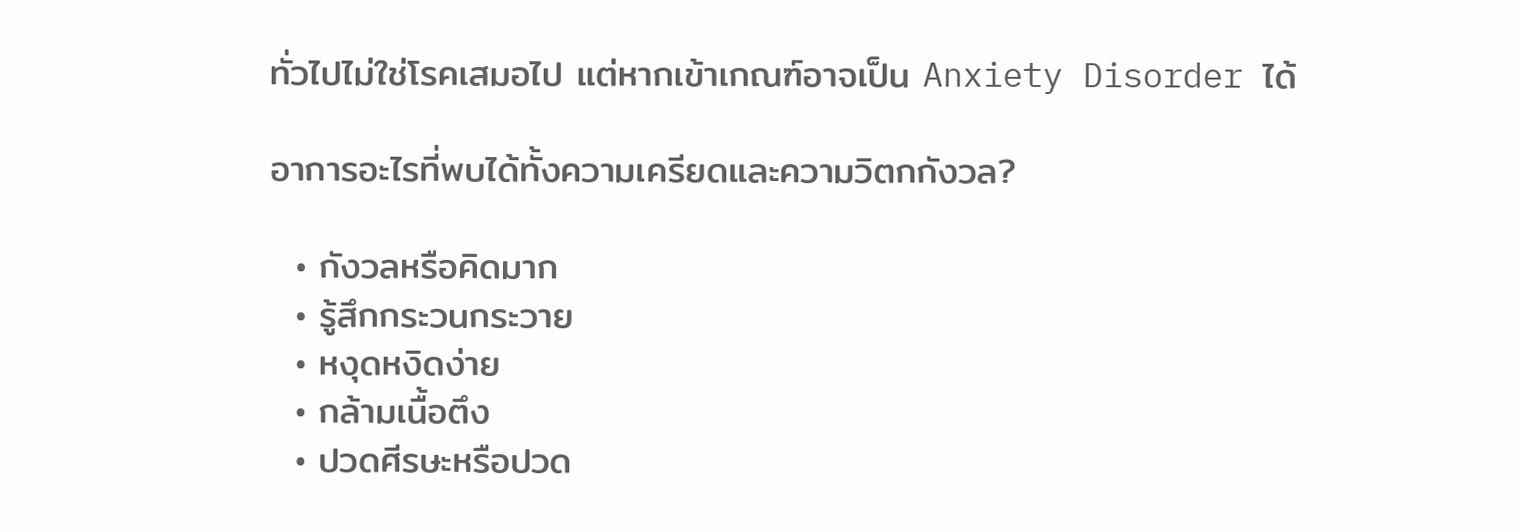ทั่วไปไม่ใช่โรคเสมอไป แต่หากเข้าเกณฑ์อาจเป็น Anxiety Disorder ได้

อาการอะไรที่พบได้ทั้งความเครียดและความวิตกกังวล?

  • กังวลหรือคิดมาก
  • รู้สึกกระวนกระวาย
  • หงุดหงิดง่าย
  • กล้ามเนื้อตึง
  • ปวดศีรษะหรือปวด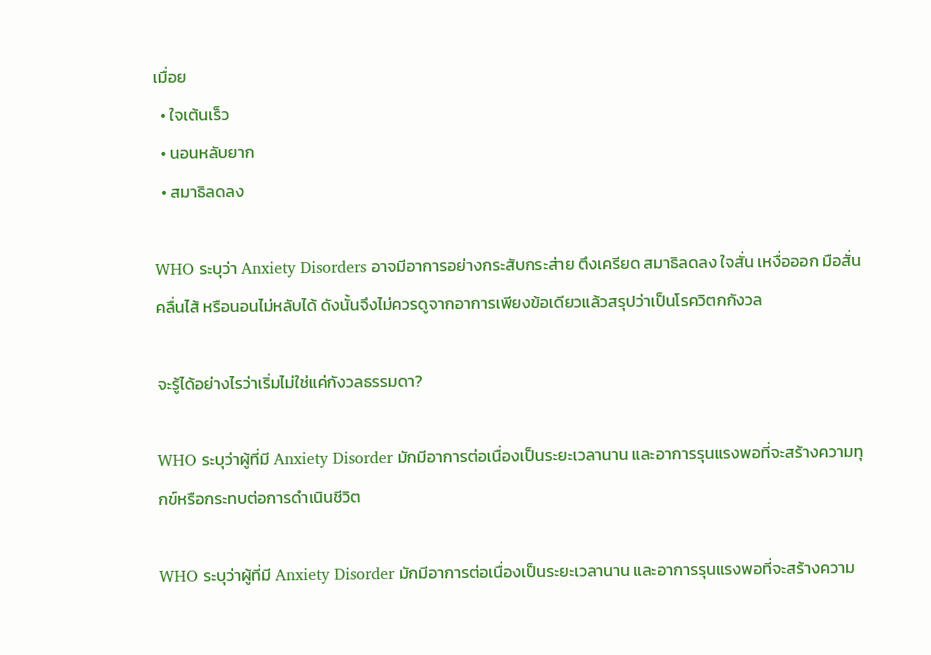เมื่อย
  • ใจเต้นเร็ว
  • นอนหลับยาก
  • สมาธิลดลง

WHO ระบุว่า Anxiety Disorders อาจมีอาการอย่างกระสับกระส่าย ตึงเครียด สมาธิลดลง ใจสั่น เหงื่อออก มือสั่น คลื่นไส้ หรือนอนไม่หลับได้ ดังนั้นจึงไม่ควรดูจากอาการเพียงข้อเดียวแล้วสรุปว่าเป็นโรควิตกกังวล

จะรู้ได้อย่างไรว่าเริ่มไม่ใช่แค่กังวลธรรมดา?

WHO ระบุว่าผู้ที่มี Anxiety Disorder มักมีอาการต่อเนื่องเป็นระยะเวลานาน และอาการรุนแรงพอที่จะสร้างความทุกข์หรือกระทบต่อการดำเนินชีวิต

WHO ระบุว่าผู้ที่มี Anxiety Disorder มักมีอาการต่อเนื่องเป็นระยะเวลานาน และอาการรุนแรงพอที่จะสร้างความ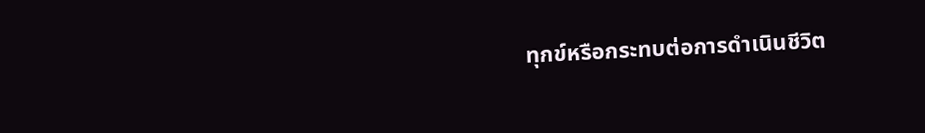ทุกข์หรือกระทบต่อการดำเนินชีวิต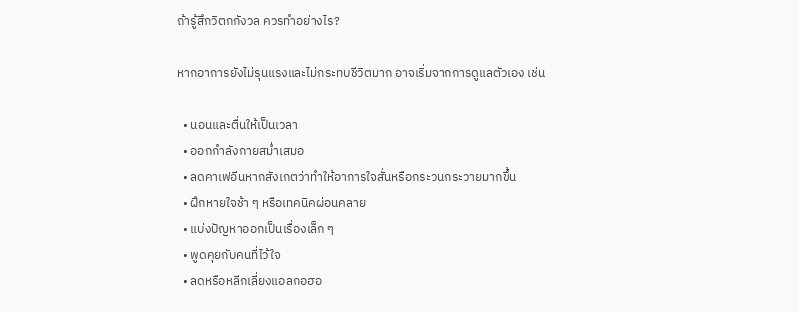ถ้ารู้สึกวิตกกังวล ควรทำอย่างไร?

หากอาการยังไม่รุนแรงและไม่กระทบชีวิตมาก อาจเริ่มจากการดูแลตัวเอง เช่น

  • นอนและตื่นให้เป็นเวลา
  • ออกกำลังกายสม่ำเสมอ
  • ลดคาเฟอีนหากสังเกตว่าทำให้อาการใจสั่นหรือกระวนกระวายมากขึ้น
  • ฝึกหายใจช้า ๆ หรือเทคนิคผ่อนคลาย
  • แบ่งปัญหาออกเป็นเรื่องเล็ก ๆ
  • พูดคุยกับคนที่ไว้ใจ
  • ลดหรือหลีกเลี่ยงแอลกอฮอ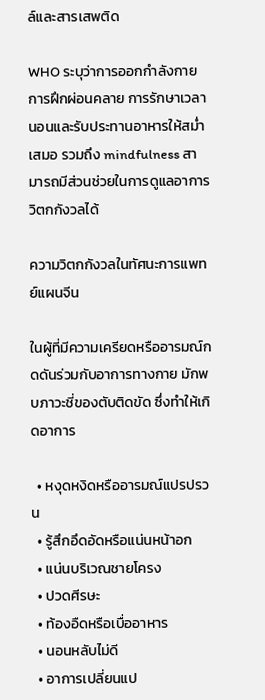ล์และสารเสพติด

WHO ระบุว่าการออกกำลังกาย การฝึกผ่อนคลาย การรักษาเวลานอนและรับประทานอาหารให้สม่ำเสมอ รวมถึง mindfulness สามารถมีส่วนช่วยในการดูแลอาการวิตกกังวลได้

ความวิตกกังวลในทัศนะการแพทย์แผนจีน

ในผู้ที่มีความเครียดหรืออารมณ์กดดันร่วมกับอาการทางกาย มักพบภาวะชี่ของตับติดขัด ซึ่งทำให้เกิดอาการ

  • หงุดหงิดหรืออารมณ์แปรปรวน
  • รู้สึกอึดอัดหรือแน่นหน้าอก
  • แน่นบริเวณชายโครง
  • ปวดศีรษะ
  • ท้องอืดหรือเบื่ออาหาร
  • นอนหลับไม่ดี
  • อาการเปลี่ยนแป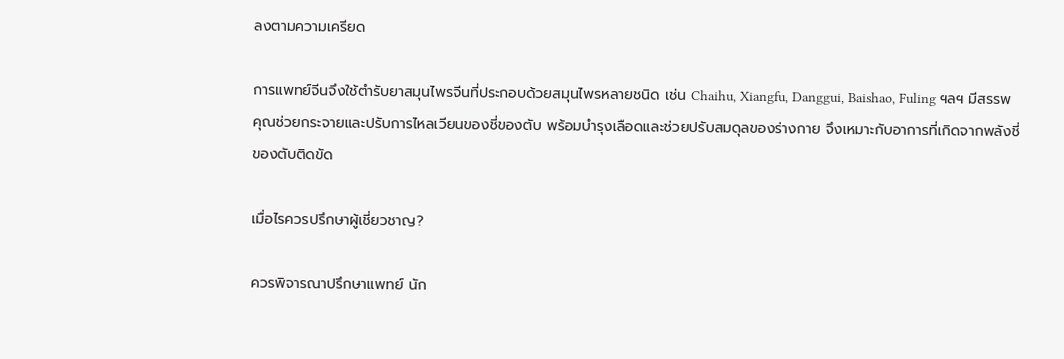ลงตามความเครียด

การแพทย์จีนจึงใช้ตำรับยาสมุนไพรจีนที่ประกอบด้วยสมุนไพรหลายชนิด เช่น Chaihu, Xiangfu, Danggui, Baishao, Fuling ฯลฯ มีสรรพคุณช่วยกระจายและปรับการไหลเวียนของชี่ของตับ พร้อมบำรุงเลือดและช่วยปรับสมดุลของร่างกาย จึงเหมาะกับอาการที่เกิดจากพลังชี่ของตับติดขัด

เมื่อไรควรปรึกษาผู้เชี่ยวชาญ?

ควรพิจารณาปรึกษาแพทย์ นัก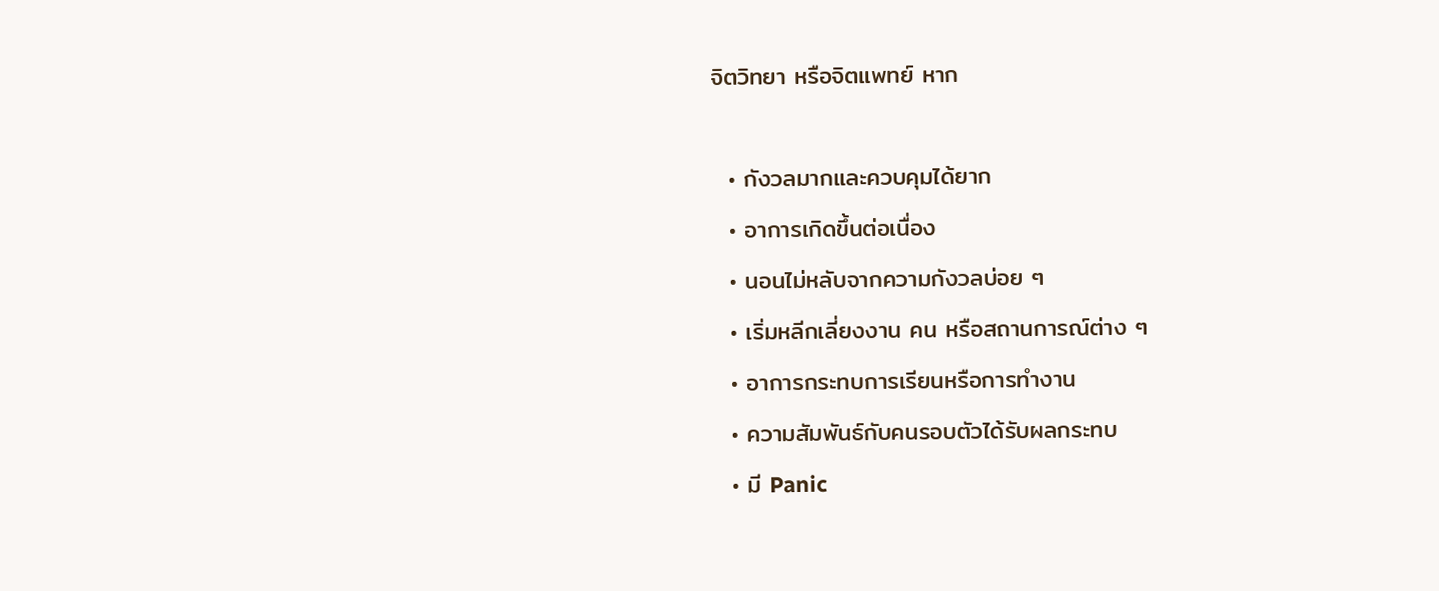จิตวิทยา หรือจิตแพทย์ หาก

  • กังวลมากและควบคุมได้ยาก
  • อาการเกิดขึ้นต่อเนื่อง
  • นอนไม่หลับจากความกังวลบ่อย ๆ
  • เริ่มหลีกเลี่ยงงาน คน หรือสถานการณ์ต่าง ๆ
  • อาการกระทบการเรียนหรือการทำงาน
  • ความสัมพันธ์กับคนรอบตัวได้รับผลกระทบ
  • มี Panic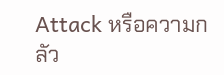Attack หรือความกลัว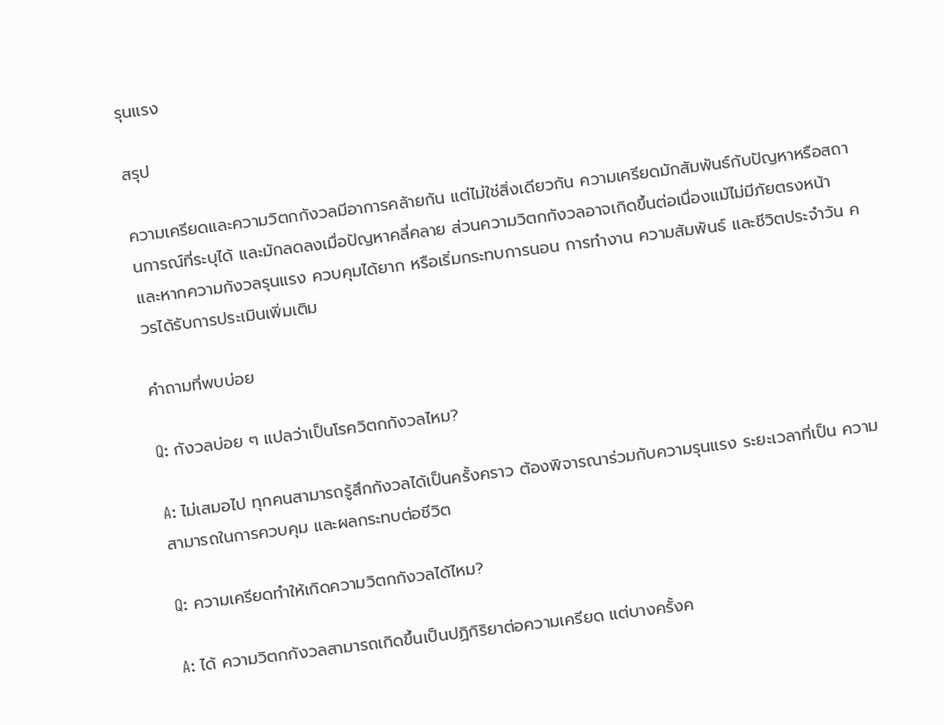รุนแรง

สรุป

ความเครียดและความวิตกกังวลมีอาการคล้ายกัน แต่ไม่ใช่สิ่งเดียวกัน ความเครียดมักสัมพันธ์กับปัญหาหรือสถานการณ์ที่ระบุได้ และมักลดลงเมื่อปัญหาคลี่คลาย ส่วนความวิตกกังวลอาจเกิดขึ้นต่อเนื่องแม้ไม่มีภัยตรงหน้า และหากความกังวลรุนแรง ควบคุมได้ยาก หรือเริ่มกระทบการนอน การทำงาน ความสัมพันธ์ และชีวิตประจำวัน ควรได้รับการประเมินเพิ่มเติม

คำถามที่พบบ่อย

Q: กังวลบ่อย ๆ แปลว่าเป็นโรควิตกกังวลไหม?

A: ไม่เสมอไป ทุกคนสามารถรู้สึกกังวลได้เป็นครั้งคราว ต้องพิจารณาร่วมกับความรุนแรง ระยะเวลาที่เป็น ความสามารถในการควบคุม และผลกระทบต่อชีวิต

Q: ความเครียดทำให้เกิดความวิตกกังวลได้ไหม?

A: ได้ ความวิตกกังวลสามารถเกิดขึ้นเป็นปฏิกิริยาต่อความเครียด แต่บางครั้งค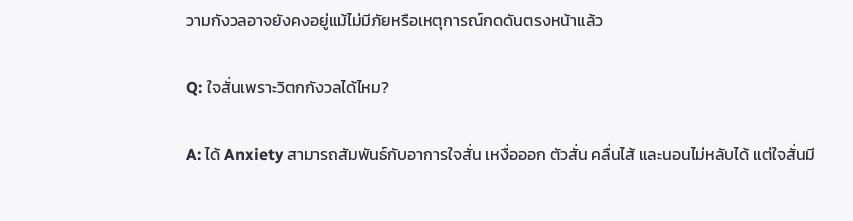วามกังวลอาจยังคงอยู่แม้ไม่มีภัยหรือเหตุการณ์กดดันตรงหน้าแล้ว

Q: ใจสั่นเพราะวิตกกังวลได้ไหม?

A: ได้ Anxiety สามารถสัมพันธ์กับอาการใจสั่น เหงื่อออก ตัวสั่น คลื่นไส้ และนอนไม่หลับได้ แต่ใจสั่นมี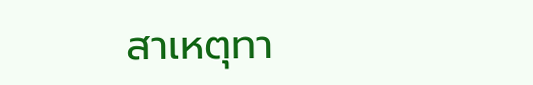สาเหตุทา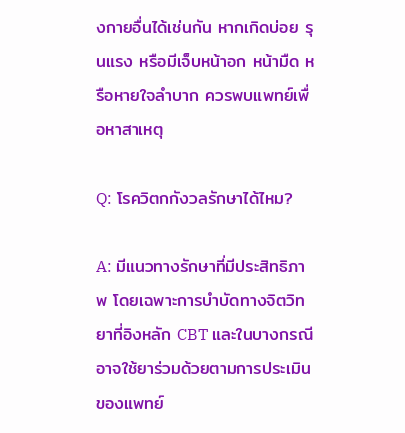งกายอื่นได้เช่นกัน หากเกิดบ่อย รุนแรง หรือมีเจ็บหน้าอก หน้ามืด หรือหายใจลำบาก ควรพบแพทย์เพื่อหาสาเหตุ

Q: โรควิตกกังวลรักษาได้ไหม?

A: มีแนวทางรักษาที่มีประสิทธิภาพ โดยเฉพาะการบำบัดทางจิตวิทยาที่อิงหลัก CBT และในบางกรณีอาจใช้ยาร่วมด้วยตามการประเมินของแพทย์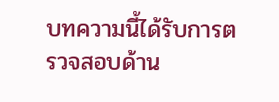บทความนี้ได้รับการตรวจสอบด้าน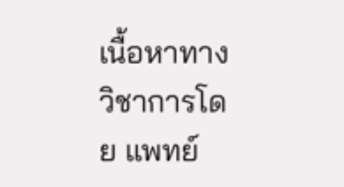เนื้อหาทางวิชาการโดย แพทย์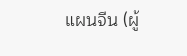แผนจีน (ผู้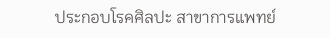ประกอบโรคศิลปะ สาขาการแพทย์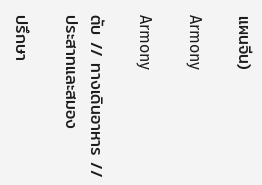แผนจีน)

Armony

Armony

ตับ // ทางเดินอาหาร // ประสาทและสมอง

ปรึกษา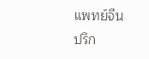แพทย์จีน
ปรึก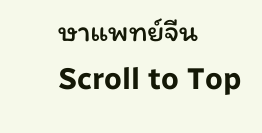ษาแพทย์จีน
Scroll to Top